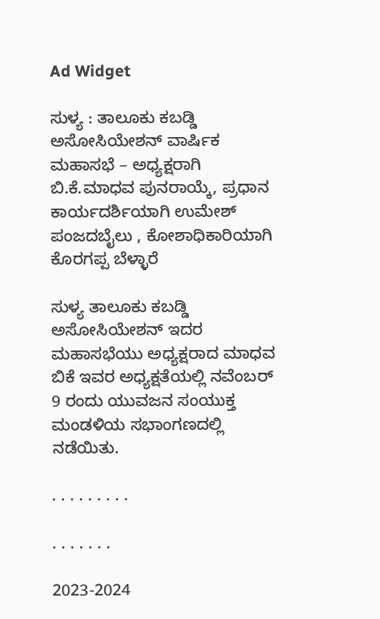Ad Widget

ಸುಳ್ಯ : ತಾಲೂಕು ಕಬಡ್ಡಿ ಅಸೋಸಿಯೇಶನ್ ವಾರ್ಷಿಕ ಮಹಾಸಭೆ – ಅಧ್ಯಕ್ಷರಾಗಿ ಬಿ.ಕೆ.ಮಾಧವ ಪುನರಾಯ್ಕೆ, ಪ್ರಧಾನ ಕಾರ್ಯದರ್ಶಿಯಾಗಿ ಉಮೇಶ್ ಪಂಜದಬೈಲು , ಕೋಶಾಧಿಕಾರಿಯಾಗಿ ಕೊರಗಪ್ಪ ಬೆಳ್ಳಾರೆ

ಸುಳ್ಯ ತಾಲೂಕು ಕಬಡ್ಡಿ ಅಸೋಸಿಯೇಶನ್ ಇದರ ಮಹಾಸಭೆಯು ಅಧ್ಯಕ್ಷರಾದ ಮಾಧವ ಬಿಕೆ ಇವರ ಅಧ್ಯಕ್ಷತೆಯಲ್ಲಿ ನವೆಂಬರ್ 9 ರಂದು ಯುವಜನ ಸಂಯುಕ್ತ ಮಂಡಳಿಯ ಸಭಾಂಗಣದಲ್ಲಿ ನಡೆಯಿತು.

. . . . . . . . .

. . . . . . .

2023-2024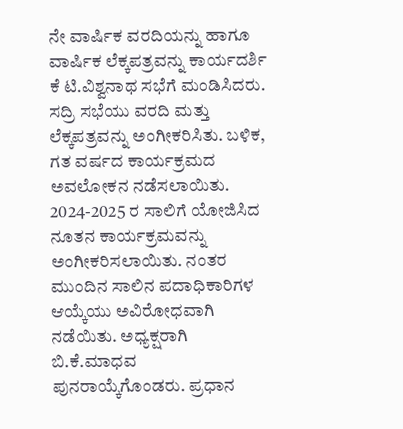ನೇ ವಾರ್ಷಿಕ ವರದಿಯನ್ನು ಹಾಗೂ ವಾರ್ಷಿಕ ಲೆಕ್ಕಪತ್ರವನ್ನು ಕಾರ್ಯದರ್ಶಿ ಕೆ ಟಿ.ವಿಶ್ವನಾಥ ಸಭೆಗೆ ಮಂಡಿಸಿದರು. ಸದ್ರಿ ಸಭೆಯು ವರದಿ ಮತ್ತು ಲೆಕ್ಕಪತ್ರವನ್ನು ಅಂಗೀಕರಿಸಿತು. ಬಳಿಕ, ಗತ ವರ್ಷದ ಕಾರ್ಯಕ್ರಮದ ಅವಲೋಕನ ನಡೆಸಲಾಯಿತು.
2024-2025 ರ ಸಾಲಿಗೆ ಯೋಜಿಸಿದ ನೂತನ ಕಾರ್ಯಕ್ರಮವನ್ನು ಅಂಗೀಕರಿಸಲಾಯಿತು. ನಂತರ ಮುಂದಿನ ಸಾಲಿನ ಪದಾಧಿಕಾರಿಗಳ ಆಯ್ಕೆಯು ಅವಿರೋಧವಾಗಿ ನಡೆಯಿತು. ಅಧ್ಯಕ್ಷರಾಗಿ ಬಿ.ಕೆ.ಮಾಧವ ಪುನರಾಯ್ಕೆಗೊಂಡರು. ಪ್ರಧಾನ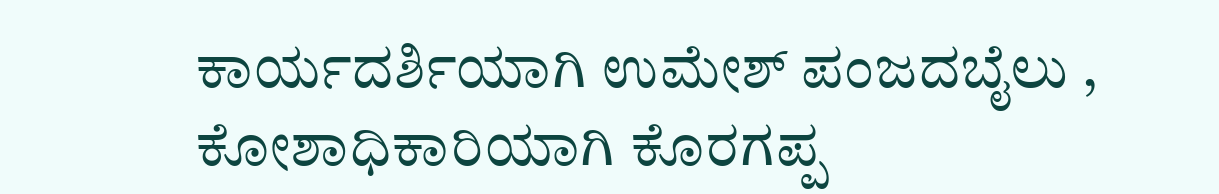ಕಾರ್ಯದರ್ಶಿಯಾಗಿ ಉಮೇಶ್ ಪಂಜದಬೈಲು , ಕೋಶಾಧಿಕಾರಿಯಾಗಿ ಕೊರಗಪ್ಪ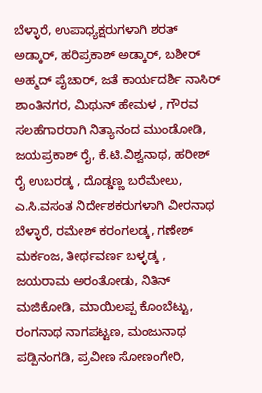ಬೆಳ್ಳಾರೆ, ಉಪಾಧ್ಯಕ್ಷರುಗಳಾಗಿ ಶರತ್ ಅಡ್ಕಾರ್, ಹರಿಪ್ರಕಾಶ್ ಅಡ್ಕಾರ್, ಬಶೀರ್ ಅಹ್ಮದ್ ಪೈಚಾರ್, ಜತೆ ಕಾರ್ಯದರ್ಶಿ ನಾಸಿರ್ ಶಾಂತಿನಗರ, ಮಿಥುನ್ ಹೇಮಳ , ಗೌರವ ಸಲಹೆಗಾರರಾಗಿ ನಿತ್ಯಾನಂದ ಮುಂಡೋಡಿ, ಜಯಪ್ರಕಾಶ್ ರೈ, ಕೆ.ಟಿ.ವಿಶ್ವನಾಥ, ಹರೀಶ್ ರೈ ಉಬರಡ್ಕ , ದೊಡ್ಡಣ್ಣ ಬರೆಮೇಲು, ಎ.ಸಿ.ವಸಂತ ನಿರ್ದೇಶಕರುಗಳಾಗಿ ವೀರನಾಥ ಬೆಳ್ಳಾರೆ, ರಮೇಶ್ ಕರಂಗಲಡ್ಕ, ಗಣೇಶ್ ಮರ್ಕಂಜ, ತೀರ್ಥವರ್ಣ ಬಳ್ಳಡ್ಕ , ಜಯರಾಮ ಅರಂತೋಡು, ನಿತಿನ್ ಮಜಿಕೋಡಿ, ಮಾಯಿಲಪ್ಪ ಕೊಂಬೆಟ್ಟು, ರಂಗನಾಥ ನಾಗಪಟ್ಟಣ, ಮಂಜುನಾಥ ಪಡ್ಪಿನಂಗಡಿ, ಪ್ರವೀಣ ಸೋಣಂಗೇರಿ,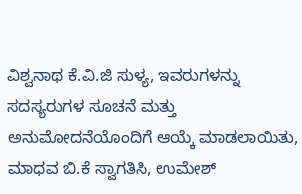ವಿಶ್ವನಾಥ ಕೆ.ವಿ.ಜಿ ಸುಳ್ಯ, ಇವರುಗಳನ್ನು ಸದಸ್ಯರುಗಳ ಸೂಚನೆ ಮತ್ತು ಅನುಮೋದನೆಯೊಂದಿಗೆ ಆಯ್ಕೆ ಮಾಡಲಾಯಿತು, ಮಾಧವ ಬಿ.ಕೆ ಸ್ವಾಗತಿಸಿ, ಉಮೇಶ್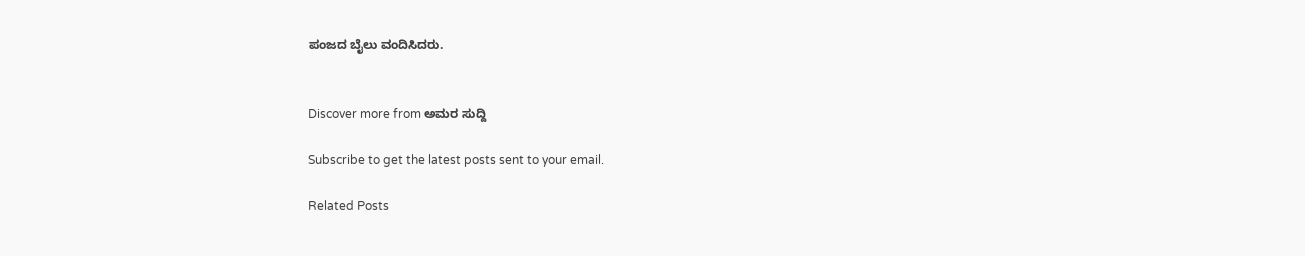ಪಂಜದ ಬೈಲು ವಂದಿಸಿದರು.


Discover more from ಅಮರ ಸುದ್ದಿ

Subscribe to get the latest posts sent to your email.

Related Posts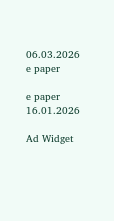06.03.2026 e paper

e paper 16.01.2026

Ad Widget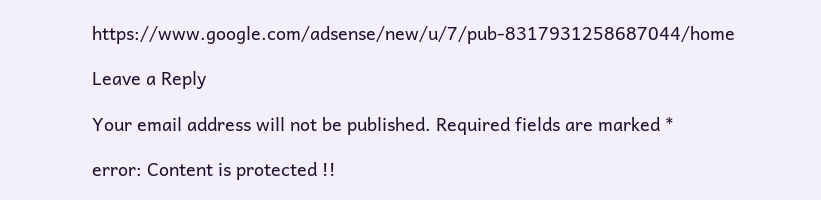https://www.google.com/adsense/new/u/7/pub-8317931258687044/home

Leave a Reply

Your email address will not be published. Required fields are marked *

error: Content is protected !!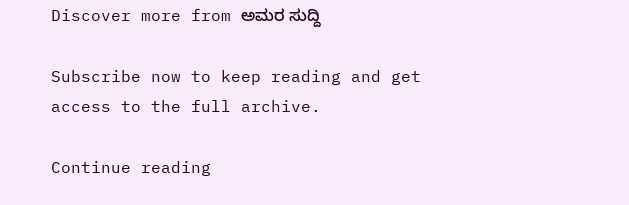Discover more from ಅಮರ ಸುದ್ದಿ

Subscribe now to keep reading and get access to the full archive.

Continue reading